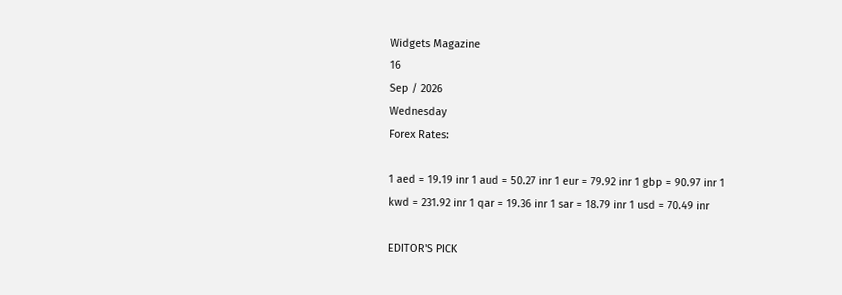Widgets Magazine
16
Sep / 2026
Wednesday
Forex Rates:

1 aed = 19.19 inr 1 aud = 50.27 inr 1 eur = 79.92 inr 1 gbp = 90.97 inr 1 kwd = 231.92 inr 1 qar = 19.36 inr 1 sar = 18.79 inr 1 usd = 70.49 inr

EDITOR'S PICK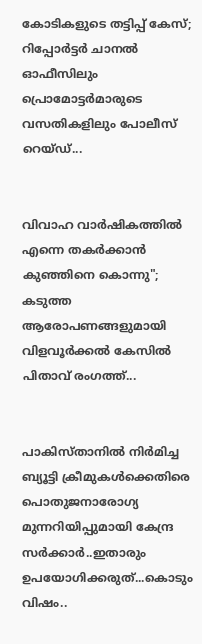കോടികളുടെ തട്ടിപ്പ് കേസ്; റിപ്പോർട്ടർ ചാനൽ ഓഫീസിലും പ്രൊമോട്ടർമാരുടെ വസതികളിലും പോലീസ് റെയ്ഡ്...


വിവാഹ വാർഷികത്തിൽ എന്നെ തകർക്കാൻ കുഞ്ഞിനെ കൊന്നു"; കടുത്ത ആരോപണങ്ങളുമായി വിളവൂർക്കൽ കേസിൽ പിതാവ് രംഗത്ത്...


പാകിസ്താനിൽ നിർമിച്ച ബ്യൂട്ടി ക്രീമുകൾക്കെതിരെ പൊതുജനാരോഗ്യ മുന്നറിയിപ്പുമായി കേന്ദ്ര സർക്കാർ..ഇതാരും ഉപയോഗിക്കരുത്...കൊടും വിഷം..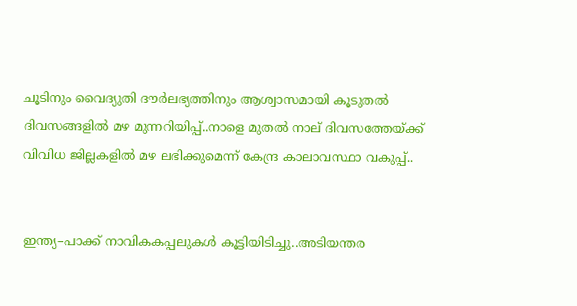ചൂടിനും വൈദ്യുതി ദൗർലഭ്യത്തിനും ആശ്വാസമായി കൂടുതൽ ദിവസങ്ങളിൽ മഴ മുന്നറിയിപ്പ്..നാളെ മുതൽ നാല് ദിവസത്തേയ്ക്ക് വിവിധ ജില്ലകളിൽ മഴ ലഭിക്കുമെന്ന് കേന്ദ്ര കാലാവസ്ഥാ വകുപ്പ്..


ഇന്ത്യ–പാക്ക് നാവികകപ്പലുകൾ കൂട്ടിയിടിച്ചു..അടിയന്തര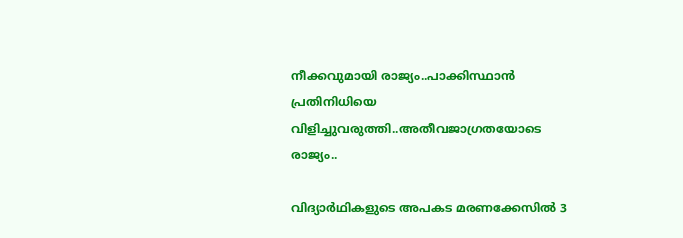നീക്കവുമായി രാജ്യം..പാക്കിസ്ഥാൻ പ്രതിനിധിയെ വിളിച്ചുവരുത്തി..അതീവജാഗ്രതയോടെ രാജ്യം..

വിദ്യാര്‍ഥികളുടെ അപകട മരണക്കേസില്‍ 3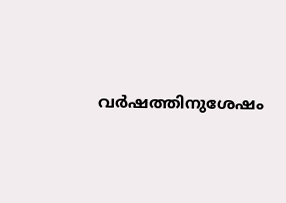വര്‍ഷത്തിനുശേഷം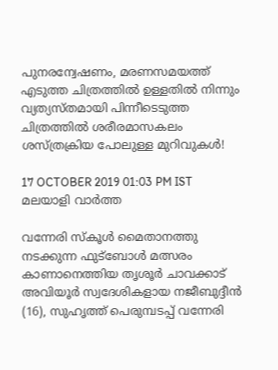പുനരന്വേഷണം, മരണസമയത്ത് എടുത്ത ചിത്രത്തില്‍ ഉള്ളതില്‍ നിന്നും വ്യത്യസ്തമായി പിന്നീടെടുത്ത ചിത്രത്തില്‍ ശരീരമാസകലം ശസ്ത്രക്രിയ പോലുള്ള മുറിവുകള്‍!

17 OCTOBER 2019 01:03 PM IST
മലയാളി വാര്‍ത്ത

വന്നേരി സ്‌കൂള്‍ മൈതാനത്തു നടക്കുന്ന ഫുട്‌ബോള്‍ മത്സരം കാണാനെത്തിയ തൃശൂര്‍ ചാവക്കാട് അവിയൂര്‍ സ്വദേശികളായ നജീബുദ്ദീന്‍ (16), സുഹൃത്ത് പെരുമ്പടപ്പ് വന്നേരി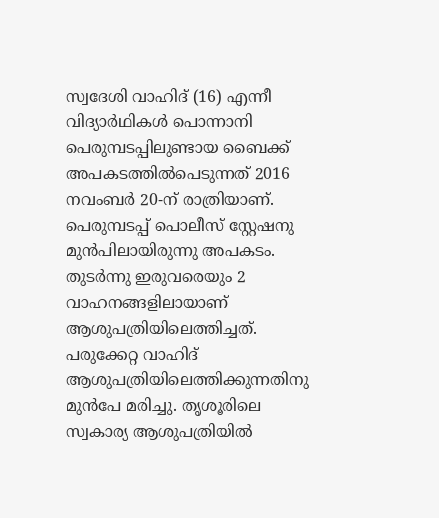സ്വദേശി വാഹിദ് (16) എന്നീ വിദ്യാര്‍ഥികള്‍ പൊന്നാനി പെരുമ്പടപ്പിലുണ്ടായ ബൈക്ക് അപകടത്തില്‍പെടുന്നത് 2016 നവംബര്‍ 20-ന് രാത്രിയാണ്. പെരുമ്പടപ്പ് പൊലീസ് സ്റ്റേഷനു മുന്‍പിലായിരുന്നു അപകടം. തുടര്‍ന്നു ഇരുവരെയും 2 വാഹനങ്ങളിലായാണ് ആശുപത്രിയിലെത്തിച്ചത്. പരുക്കേറ്റ വാഹിദ് ആശുപത്രിയിലെത്തിക്കുന്നതിനു മുന്‍പേ മരിച്ചു. തൃശൂരിലെ സ്വകാര്യ ആശുപത്രിയില്‍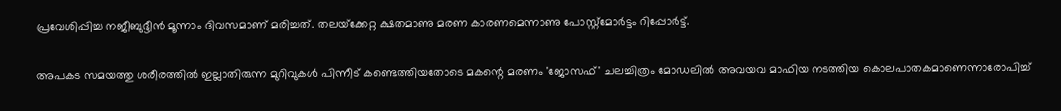പ്രവേശിപ്പിച്ച നജീബുദ്ദീന്‍ മൂന്നാം ദിവസമാണ് മരിച്ചത്. തലയ്‌ക്കേറ്റ ക്ഷതമാണു മരണ കാരണമെന്നാണു പോസ്റ്റ്‌മോര്‍ട്ടം റിപ്പോര്‍ട്ട്.

അപകട സമയത്തു ശരീരത്തില്‍ ഇല്ലാതിരുന്ന മുറിവുകള്‍ പിന്നീട് കണ്ടെത്തിയതോടെ മകന്റെ മരണം 'ജോസഫ്' ചലച്ചിത്രം മോഡലില്‍ അവയവ മാഫിയ നടത്തിയ കൊലപാതകമാണെന്നാരോപിച്ച്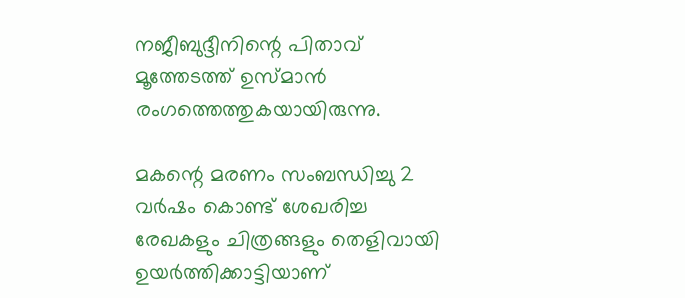നജീബുദ്ദീനിന്റെ പിതാവ് മൂത്തേടത്ത് ഉസ്മാന്‍ രംഗത്തെത്തുകയായിരുന്നു.

മകന്റെ മരണം സംബന്ധിച്ചു 2 വര്‍ഷം കൊണ്ട് ശേഖരിച്ച രേഖകളും ചിത്രങ്ങളും തെളിവായി ഉയര്‍ത്തിക്കാട്ടിയാണ്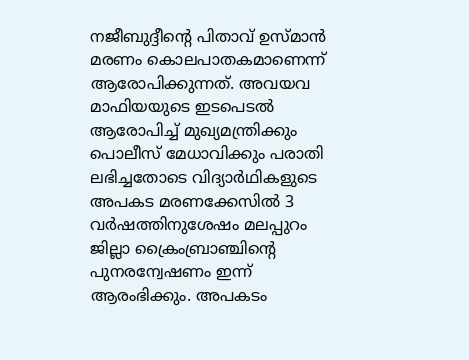നജീബുദ്ദീന്റെ പിതാവ് ഉസ്മാന്‍ മരണം കൊലപാതകമാണെന്ന് ആരോപിക്കുന്നത്. അവയവ മാഫിയയുടെ ഇടപെടല്‍ ആരോപിച്ച് മുഖ്യമന്ത്രിക്കും പൊലീസ് മേധാവിക്കും പരാതി ലഭിച്ചതോടെ വിദ്യാര്‍ഥികളുടെ അപകട മരണക്കേസില്‍ 3 വര്‍ഷത്തിനുശേഷം മലപ്പുറം ജില്ലാ ക്രൈംബ്രാഞ്ചിന്റെ പുനരന്വേഷണം ഇന്ന് ആരംഭിക്കും. അപകടം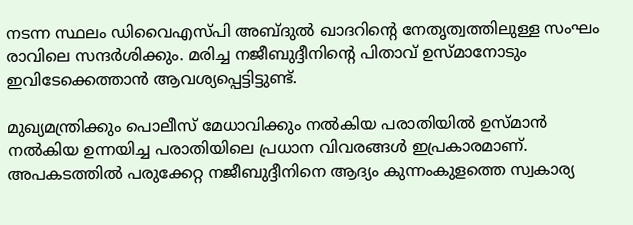നടന്ന സ്ഥലം ഡിവൈഎസ്പി അബ്ദുല്‍ ഖാദറിന്റെ നേതൃത്വത്തിലുള്ള സംഘം രാവിലെ സന്ദര്‍ശിക്കും. മരിച്ച നജീബുദ്ദീനിന്റെ പിതാവ് ഉസ്മാനോടും ഇവിടേക്കെത്താന്‍ ആവശ്യപ്പെട്ടിട്ടുണ്ട്.

മുഖ്യമന്ത്രിക്കും പൊലീസ് മേധാവിക്കും നല്‍കിയ പരാതിയില്‍ ഉസ്മാന്‍ നല്‍കിയ ഉന്നയിച്ച പരാതിയിലെ പ്രധാന വിവരങ്ങള്‍ ഇപ്രകാരമാണ്. അപകടത്തില്‍ പരുക്കേറ്റ നജീബുദ്ദീനിനെ ആദ്യം കുന്നംകുളത്തെ സ്വകാര്യ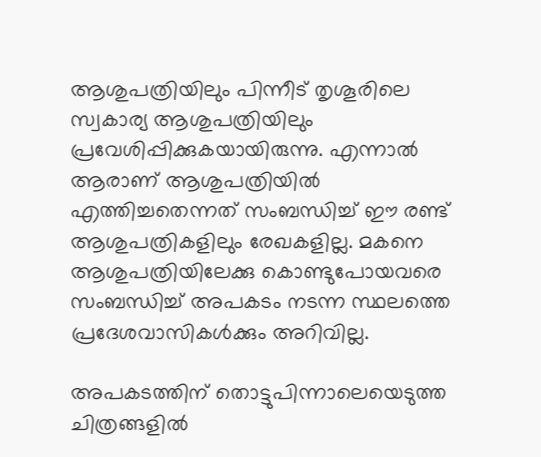ആശുപത്രിയിലും പിന്നീട് തൃശൂരിലെ സ്വകാര്യ ആശുപത്രിയിലും പ്രവേശിപ്പിക്കുകയായിരുന്നു. എന്നാല്‍ ആരാണ് ആശുപത്രിയില്‍ എത്തിച്ചതെന്നത് സംബന്ധിച്ച് ഈ രണ്ട് ആശുപത്രികളിലും രേഖകളില്ല. മകനെ ആശുപത്രിയിലേക്കു കൊണ്ടുപോയവരെ സംബന്ധിച്ച് അപകടം നടന്ന സ്ഥലത്തെ പ്രദേശവാസികള്‍ക്കും അറിവില്ല.

അപകടത്തിന് തൊട്ടുപിന്നാലെയെടുത്ത ചിത്രങ്ങളില്‍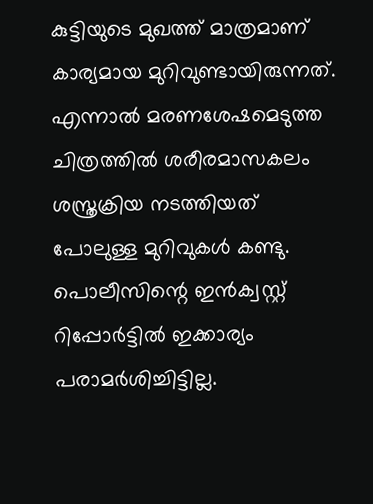കുട്ടിയുടെ മുഖത്ത് മാത്രമാണ് കാര്യമായ മുറിവുണ്ടായിരുന്നത്. എന്നാല്‍ മരണശേഷമെടുത്ത ചിത്രത്തില്‍ ശരീരമാസകലം ശസ്ത്രക്രിയ നടത്തിയത് പോലുള്ള മുറിവുകള്‍ കണ്ടു. പൊലീസിന്റെ ഇന്‍ക്വസ്റ്റ് റിപ്പോര്‍ട്ടില്‍ ഇക്കാര്യം പരാമര്‍ശിച്ചിട്ടില്ല.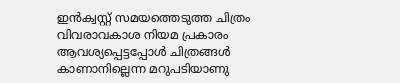ഇന്‍ക്വസ്റ്റ് സമയത്തെടുത്ത ചിത്രം വിവരാവകാശ നിയമ പ്രകാരം ആവശ്യപ്പെട്ടപ്പോള്‍ ചിത്രങ്ങള്‍ കാണാനില്ലെന്ന മറുപടിയാണു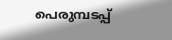പെരുമ്പടപ്പ്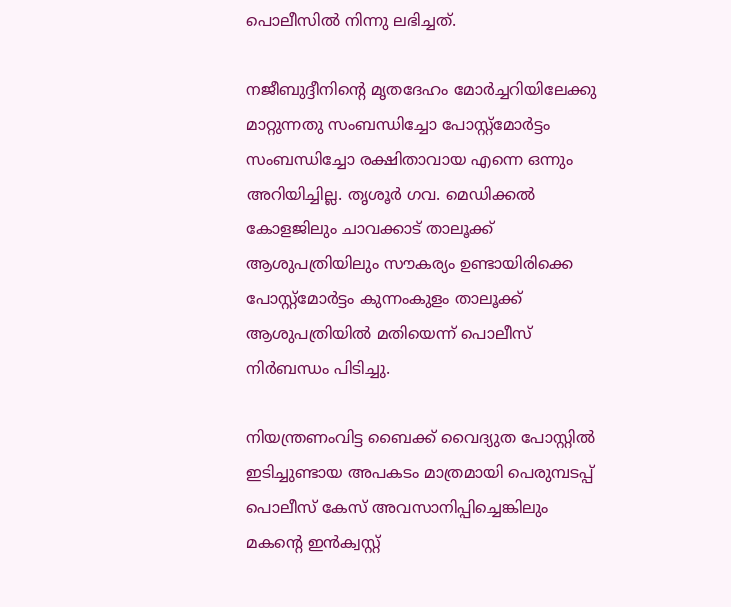പൊലീസില്‍ നിന്നു ലഭിച്ചത്.

നജീബുദ്ദീനിന്റെ മൃതദേഹം മോര്‍ച്ചറിയിലേക്കു മാറ്റുന്നതു സംബന്ധിച്ചോ പോസ്റ്റ്‌മോര്‍ട്ടം സംബന്ധിച്ചോ രക്ഷിതാവായ എന്നെ ഒന്നും അറിയിച്ചില്ല. തൃശൂര്‍ ഗവ. മെഡിക്കല്‍ കോളജിലും ചാവക്കാട് താലൂക്ക് ആശുപത്രിയിലും സൗകര്യം ഉണ്ടായിരിക്കെ പോസ്റ്റ്‌മോര്‍ട്ടം കുന്നംകുളം താലൂക്ക് ആശുപത്രിയില്‍ മതിയെന്ന് പൊലീസ് നിര്‍ബന്ധം പിടിച്ചു.

നിയന്ത്രണംവിട്ട ബൈക്ക് വൈദ്യുത പോസ്റ്റില്‍ ഇടിച്ചുണ്ടായ അപകടം മാത്രമായി പെരുമ്പടപ്പ് പൊലീസ് കേസ് അവസാനിപ്പിച്ചെങ്കിലും മകന്റെ ഇന്‍ക്വസ്റ്റ്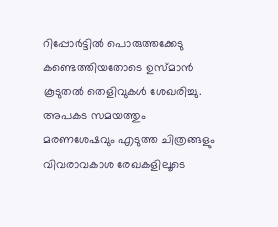റിപ്പോര്‍ട്ടില്‍ പൊരുത്തക്കേടു കണ്ടെത്തിയതോടെ ഉസ്മാന്‍ കൂടുതല്‍ തെളിവുകള്‍ ശേഖരിച്ചു. അപകട സമയത്തും മരണശേഷവും എടുത്ത ചിത്രങ്ങളും വിവരാവകാശ രേഖകളിലൂടെ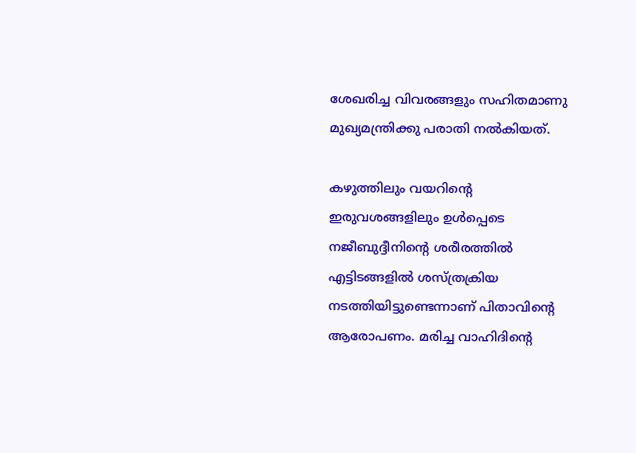ശേഖരിച്ച വിവരങ്ങളും സഹിതമാണു മുഖ്യമന്ത്രിക്കു പരാതി നല്‍കിയത്.

കഴുത്തിലും വയറിന്റെ ഇരുവശങ്ങളിലും ഉള്‍പ്പെടെ നജീബുദ്ദീനിന്റെ ശരീരത്തില്‍ എട്ടിടങ്ങളില്‍ ശസ്ത്രക്രിയ നടത്തിയിട്ടുണ്ടെന്നാണ് പിതാവിന്റെ ആരോപണം. മരിച്ച വാഹിദിന്റെ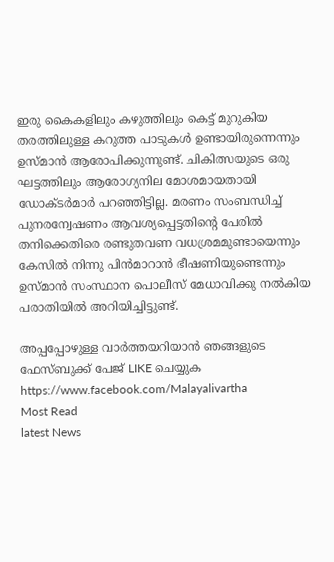ഇരു കൈകളിലും കഴുത്തിലും കെട്ട് മുറുകിയ തരത്തിലുള്ള കറുത്ത പാടുകള്‍ ഉണ്ടായിരുന്നെന്നും ഉസ്മാന്‍ ആരോപിക്കുന്നുണ്ട്. ചികിത്സയുടെ ഒരു ഘട്ടത്തിലും ആരോഗ്യനില മോശമായതായി ഡോക്ടര്‍മാര്‍ പറഞ്ഞിട്ടില്ല. മരണം സംബന്ധിച്ച് പുനരന്വേഷണം ആവശ്യപ്പെട്ടതിന്റെ പേരില്‍ തനിക്കെതിരെ രണ്ടുതവണ വധശ്രമമുണ്ടായെന്നും കേസില്‍ നിന്നു പിന്‍മാറാന്‍ ഭീഷണിയുണ്ടെന്നും ഉസ്മാന്‍ സംസ്ഥാന പൊലീസ് മേധാവിക്കു നല്‍കിയ പരാതിയില്‍ അറിയിച്ചിട്ടുണ്ട്.

അപ്പപ്പോഴുള്ള വാര്‍ത്തയറിയാന്‍ ഞങ്ങളുടെ ഫേസ്‌ബുക്ക്‌ പേജ് LIKE ചെയ്യുക
https://www.facebook.com/Malayalivartha
Most Read
latest News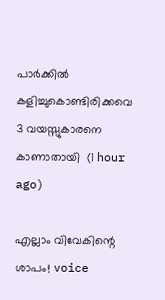പാര്‍ക്കില്‍ കളിച്ചുകൊണ്ടിരിക്കവെ 3 വയസ്സുകാരനെ കാണാതായി  (1 hour ago)

എല്ലാം വിവേകിന്റെ ശാപം! voice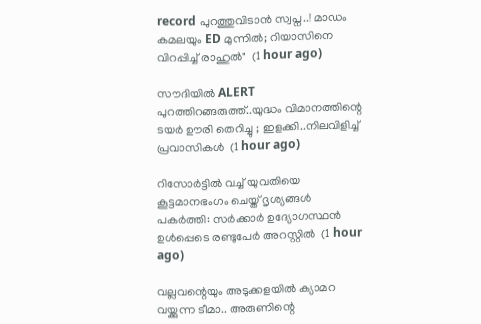record പുറത്തുവിടാൻ സ്വപ്ന..! മാഡം കമലയും ED മുന്നിൽ; റിയാസിനെ വിറപ്പിച്ച് രാഹുൽ"  (1 hour ago)

സൗദിയിൽ ALERT പുറത്തിറങ്ങരുത്ത്..യുദ്ധം വിമാനത്തിന്റെ ടയര്‍ ഊരി തെറിച്ചു ; ഇളക്കി..നിലവിളിച്ച് പ്രവാസികൾ  (1 hour ago)

റിസോര്‍ട്ടില്‍ വച്ച് യുവതിയെ കൂട്ടമാനഭംഗം ചെയ്ത് ദൃശ്യങ്ങള്‍ പകര്‍ത്തി: സര്‍ക്കാര്‍ ഉദ്യോഗസ്ഥന്‍ ഉള്‍പ്പെടെ രണ്ടുപേര്‍ അറസ്റ്റില്‍  (1 hour ago)

വല്ലവന്റെയും അടുക്കളയിൽ ക്യാമറ വയ്ക്കുന്ന ടീമാ.. അരുണിന്റെ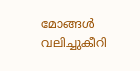മോങ്ങൾ വലിച്ചുകീറി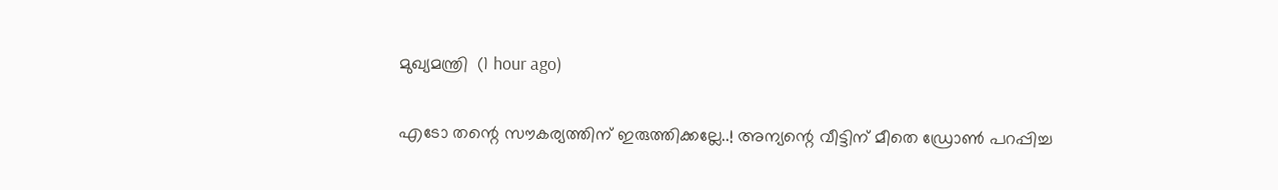മുഖ്യമന്ത്രി  (1 hour ago)

എടോ തന്റെ സൗകര്യത്തിന് ഇരുത്തിക്കല്ലേ..! അന്യന്റെ വീട്ടിന് മീതെ ഡ്രോൺ പറപ്പിച്ച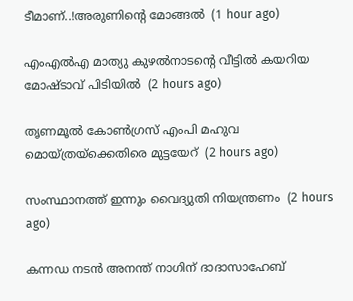ടീമാണ്..!അരുണിന്റെ മോങ്ങൽ  (1 hour ago)

എംഎല്‍എ മാത്യു കുഴല്‍നാടന്റെ വീട്ടില്‍ കയറിയ മോഷ്ടാവ് പിടിയില്‍  (2 hours ago)

തൃണമൂല്‍ കോണ്‍ഗ്രസ് എംപി മഹുവ മൊയ്ത്രയ്‌ക്കെതിരെ മുട്ടയേറ്  (2 hours ago)

സംസ്ഥാനത്ത് ഇന്നും വൈദ്യുതി നിയന്ത്രണം  (2 hours ago)

കന്നഡ നടന്‍ അനന്ത് നാഗിന് ദാദാസാഹേബ്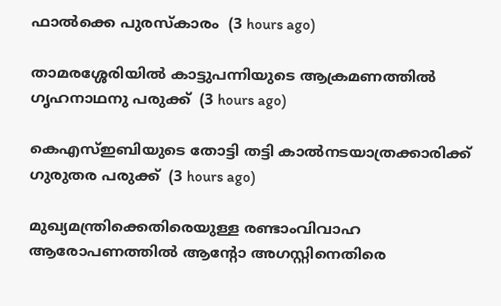ഫാല്‍ക്കെ പുരസ്‌കാരം  (3 hours ago)

താമരശ്ശേരിയില്‍ കാട്ടുപന്നിയുടെ ആക്രമണത്തില്‍ ഗൃഹനാഥനു പരുക്ക്  (3 hours ago)

കെഎസ്ഇബിയുടെ തോട്ടി തട്ടി കാല്‍നടയാത്രക്കാരിക്ക് ഗുരുതര പരുക്ക്  (3 hours ago)

മുഖ്യമന്ത്രിക്കെതിരെയുള്ള രണ്ടാംവിവാഹ ആരോപണത്തില്‍ ആന്റോ അഗസ്റ്റിനെതിരെ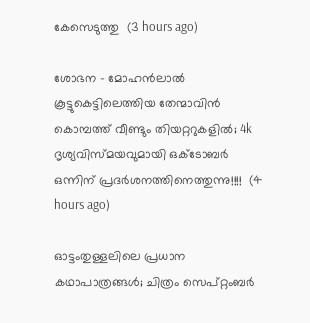കേസെടുത്തു  (3 hours ago)

ശോഭന - മോഹൻലാൽ കൂട്ടുകെട്ടിലെത്തിയ തേന്മാവിൻ കൊമ്പത്ത് വീണ്ടും തിയറ്ററുകളിൽ; 4k ദൃശ്യവിസ്മയവുമായി ഒക്ടോബർ ഒന്നിന് പ്രദർശനത്തിനെത്തുന്നു!!!!  (4 hours ago)

ഓട്ടംതുള്ളലിലെ പ്രധാന കഥാപാത്രങ്ങൾ; ചിത്രം സെപ്റ്റംബർ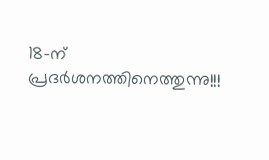18-ന് പ്രദർശനത്തിനെത്തുന്നു!!!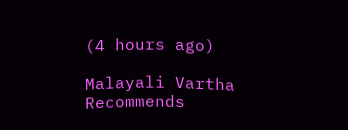(4 hours ago)

Malayali Vartha Recommends